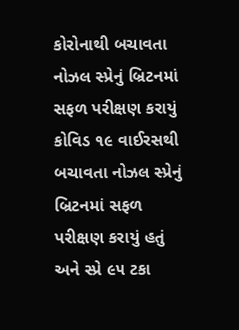કોરોનાથી બચાવતા નોઝલ સ્પ્રેનું બ્રિટનમાં સફળ પરીક્ષણ કરાયું
કોવિડ ૧૯ વાઈરસથી બચાવતા નોઝલ સ્પ્રેનું બ્રિટનમાં સફળ પરીક્ષણ કરાયું હતું અને સ્પ્રે ૯૫ ટકા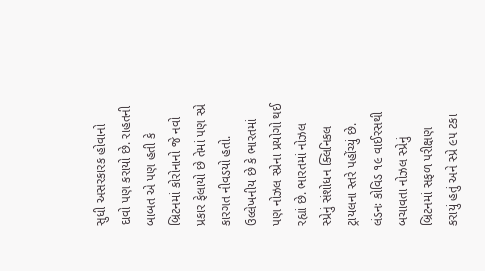સુધી અસરકારક હોવાનો દાવો પણ કરાયો છે. રાહતની બાબત એ પણ હતી કે બ્રિટનમાં કોરોનાનો જે નવો પ્રકાર ફેલાયો છે તેમાં પણ સ્પ્રે કારગત નીવડયો હતો. ઉલ્લેખનીય છે કે ભારતમાં પણ નોઝલ સ્પ્રેના પ્રયોગો થઈ રહ્યાં છે. ભારતમાં નોઝલ સ્પ્રેનું સંશોધન ક્લિનિકલ ટ્રાયલના સ્તરે પહોંચ્યું છે.
લંડનઃ કોવિડ ૧૯ વાઈરસથી બચાવતા નોઝલ સ્પ્રેનું બ્રિટનમાં સફળ પરીક્ષણ કરાયું હતું અને સ્પ્રે ૯૫ ટકા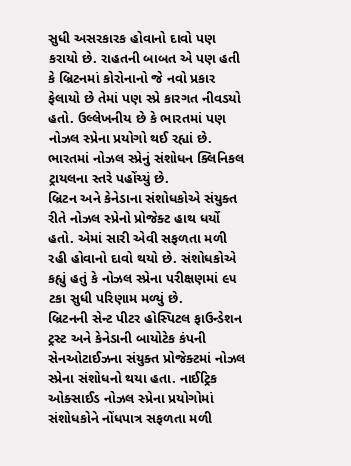સુધી અસરકારક હોવાનો દાવો પણ કરાયો છે. રાહતની બાબત એ પણ હતી કે બ્રિટનમાં કોરોનાનો જે નવો પ્રકાર ફેલાયો છે તેમાં પણ સ્પ્રે કારગત નીવડયો હતો. ઉલ્લેખનીય છે કે ભારતમાં પણ નોઝલ સ્પ્રેના પ્રયોગો થઈ રહ્યાં છે. ભારતમાં નોઝલ સ્પ્રેનું સંશોધન ક્લિનિકલ ટ્રાયલના સ્તરે પહોંચ્યું છે.
બ્રિટન અને કેનેડાના સંશોધકોએ સંયુક્ત રીતે નોઝલ સ્પ્રેનો પ્રોજેક્ટ હાથ ધર્યો હતો. એમાં સારી એવી સફળતા મળી રહી હોવાનો દાવો થયો છે. સંશોધકોએ કહ્યું હતું કે નોઝલ સ્પ્રેના પરીક્ષણમાં ૯૫ ટકા સુધી પરિણામ મળ્યું છે.
બ્રિટનની સેન્ટ પીટર હોસ્પિટલ ફાઉન્ડેશન ટ્રસ્ટ અને કેનેડાની બાયોટેક કંપની સેનઓટાઈઝના સંયુક્ત પ્રોજેક્ટમાં નોઝલ સ્પ્રેના સંશોધનો થયા હતા. નાઈટ્રિક ઓક્સાઈડ નોઝલ સ્પ્રેના પ્રયોગોમાં સંશોધકોને નોંધપાત્ર સફળતા મળી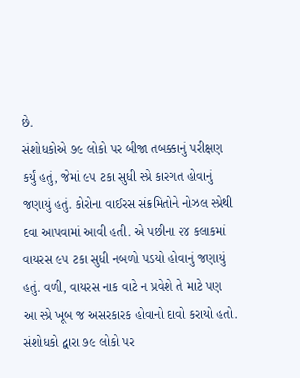છે.
સંશોધકોએ ૭૯ લોકો પર બીજા તબક્કાનું પરીક્ષણ કર્યું હતું, જેમાં ૯૫ ટકા સુધી સ્પ્રે કારગત હોવાનું જણાયું હતું. કોરોના વાઈરસ સંક્રમિતોને નોઝલ સ્પ્રેથી દવા આપવામાં આવી હતી. એ પછીના ૨૪ કલાકમાં વાયરસ ૯૫ ટકા સુધી નબળો પડયો હોવાનું જણાયું હતું. વળી, વાયરસ નાક વાટે ન પ્રવેશે તે માટે પણ આ સ્પ્રે ખૂબ જ અસરકારક હોવાનો દાવો કરાયો હતો. સંશોધકો દ્વારા ૭૯ લોકો પર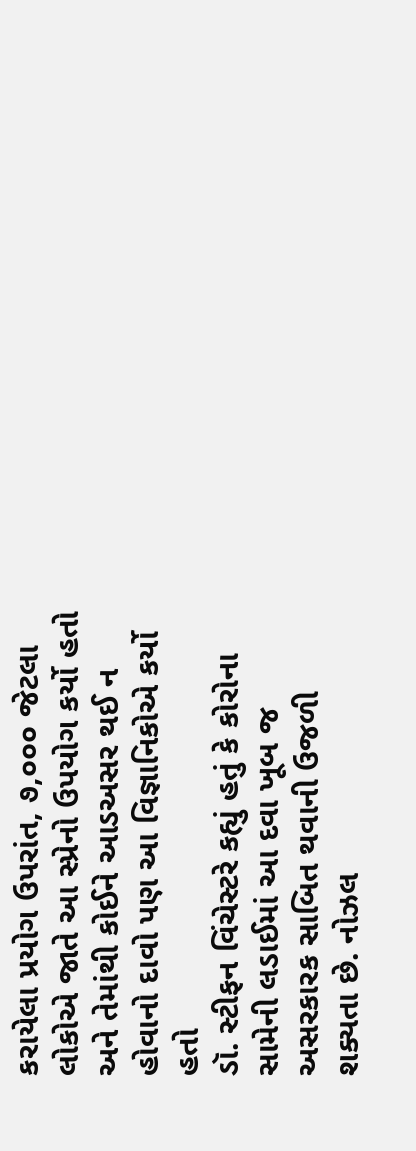કરાયેલા પ્રયોગ ઉપરાંત, ૭,૦૦૦ જેટલા લોકોએ જાતે આ સ્પ્રેનો ઉપયોગ કર્યો હતો અને તેમાંથી કોઈને આડઅસર થઈ ન હોવાનો દાવો પણ આ વિજ્ઞાનિકોએ કર્યો હતો
ડૉ. સ્ટીફન વિંચેસ્ટરે કહ્યું હતું કે કોરોના સામેની લડાઈમાં આ દવા ખૂબ જ અસરકારક સાબિત થવાની ઉજળી શક્યતા છે. નોઝલ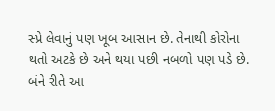સ્પ્રે લેવાનું પણ ખૂબ આસાન છે. તેનાથી કોરોના થતો અટકે છે અને થયા પછી નબળો પણ પડે છે. બંને રીતે આ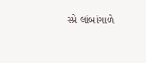સ્પ્રે લાંબાંગાળે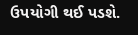ઉપયોગી થઈ પડશે.